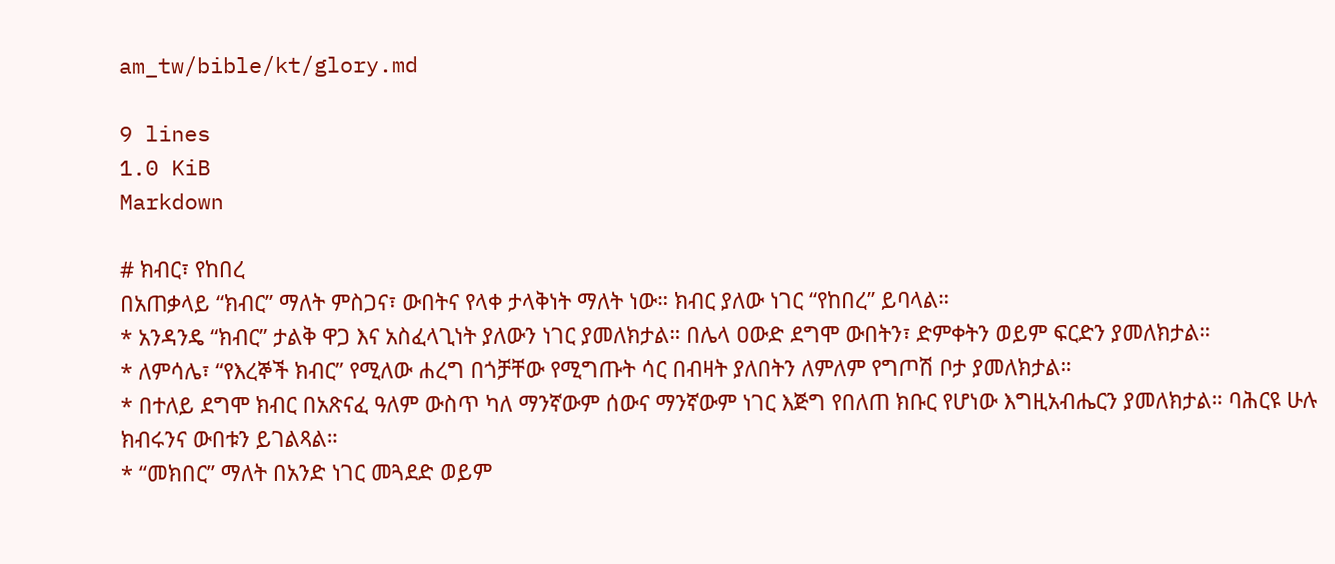am_tw/bible/kt/glory.md

9 lines
1.0 KiB
Markdown

# ክብር፣ የከበረ
በአጠቃላይ “ክብር” ማለት ምስጋና፣ ውበትና የላቀ ታላቅነት ማለት ነው። ክብር ያለው ነገር “የከበረ” ይባላል።
* አንዳንዴ “ክብር” ታልቅ ዋጋ እና አስፈላጊነት ያለውን ነገር ያመለክታል። በሌላ ዐውድ ደግሞ ውበትን፣ ድምቀትን ወይም ፍርድን ያመለክታል።
* ለምሳሌ፣ “የእረኞች ክብር” የሚለው ሐረግ በጎቻቸው የሚግጡት ሳር በብዛት ያለበትን ለምለም የግጦሽ ቦታ ያመለክታል።
* በተለይ ደግሞ ክብር በአጽናፈ ዓለም ውስጥ ካለ ማንኛውም ሰውና ማንኛውም ነገር እጅግ የበለጠ ክቡር የሆነው እግዚአብሔርን ያመለክታል። ባሕርዩ ሁሉ ክብሩንና ውበቱን ይገልጻል።
* “መክበር” ማለት በአንድ ነገር መጓደድ ወይም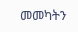መመካትን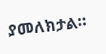ያመለክታል።